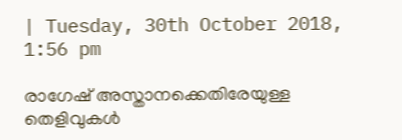| Tuesday, 30th October 2018, 1:56 pm

രാഗേഷ് അസ്താനക്കെതിരേയുള്ള തെളിവുകള്‍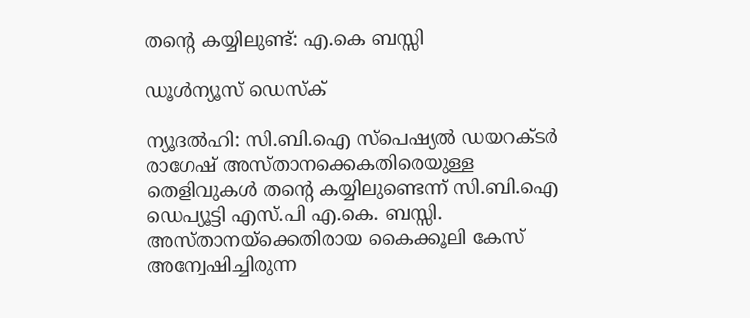തന്റെ കയ്യിലുണ്ട്: എ.കെ ബസ്സി

ഡൂള്‍ന്യൂസ് ഡെസ്‌ക്

ന്യൂദല്‍ഹി: സി.ബി.ഐ സ്പെഷ്യല്‍ ഡയറക്ടര്‍ രാഗേഷ് അസ്താനക്കെകതിരെയുള്ള തെളിവുകള്‍ തന്റെ കയ്യിലുണ്ടെന്ന് സി.ബി.ഐ ഡെപ്യൂട്ടി എസ്.പി എ.കെ. ബസ്സി. അസ്താനയ്‌ക്കെതിരായ കൈക്കൂലി കേസ് അന്വേഷിച്ചിരുന്ന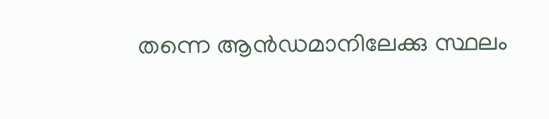തന്നെ ആന്‍ഡമാനിലേക്കു സ്ഥലം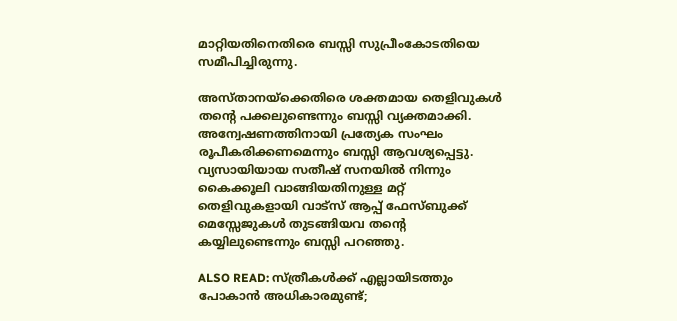മാറ്റിയതിനെതിരെ ബസ്സി സുപ്രീംകോടതിയെ സമീപിച്ചിരുന്നു.

അസ്താനയ്‌ക്കെതിരെ ശക്തമായ തെളിവുകള്‍ തന്റെ പക്കലുണ്ടെന്നും ബസ്സി വ്യക്തമാക്കി. അന്വേഷണത്തിനായി പ്രത്യേക സംഘം രൂപീകരിക്കണമെന്നും ബസ്സി ആവശ്യപ്പെട്ടു. വ്യസായിയായ സതീഷ് സനയില്‍ നിന്നും കൈക്കൂലി വാങ്ങിയതിനുള്ള മറ്റ് തെളിവുകളായി വാട്സ് ആപ്പ് ഫേസ്ബുക്ക് മെസ്സേജുകള്‍ തുടങ്ങിയവ തന്റെ കയ്യിലുണ്ടെന്നും ബസ്സി പറഞ്ഞു.

ALSO READ: സ്ത്രീകള്‍ക്ക് എല്ലായിടത്തും പോകാന്‍ അധികാരമുണ്ട്;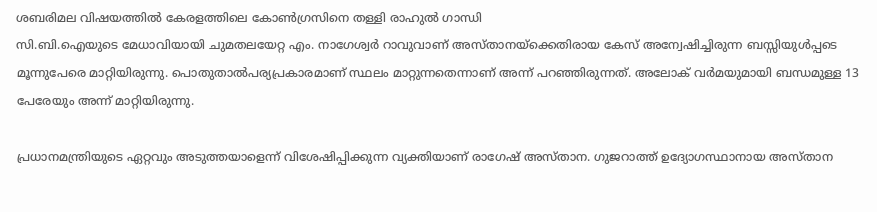ശബരിമല വിഷയത്തില്‍ കേരളത്തിലെ കോണ്‍ഗ്രസിനെ തള്ളി രാഹുല്‍ ഗാന്ധി
സി.ബി.ഐയുടെ മേധാവിയായി ചുമതലയേറ്റ എം. നാഗേശ്വര്‍ റാവുവാണ് അസ്താനയ്‌ക്കെതിരായ കേസ് അന്വേഷിച്ചിരുന്ന ബസ്സിയുള്‍പ്പടെ മൂന്നുപേരെ മാറ്റിയിരുന്നു. പൊതുതാല്‍പര്യപ്രകാരമാണ് സ്ഥലം മാറ്റുന്നതെന്നാണ് അന്ന് പറഞ്ഞിരുന്നത്. അലോക് വര്‍മയുമായി ബന്ധമുള്ള 13 പേരേയും അന്ന് മാറ്റിയിരുന്നു.

പ്രധാനമന്ത്രിയുടെ ഏറ്റവും അടുത്തയാളെന്ന് വിശേഷിപ്പിക്കുന്ന വ്യക്തിയാണ് രാഗേഷ് അസ്താന. ഗുജറാത്ത് ഉദ്യോഗസ്ഥാനായ അസ്താന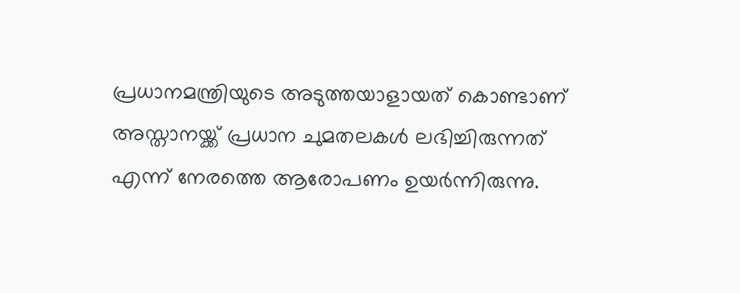പ്രധാനമന്ത്രിയുടെ അടുത്തയാളായത് കൊണ്ടാണ് അസ്താനയ്ക്ക് പ്രധാന ചുമതലകള്‍ ലഭിച്ചിരുന്നത് എന്ന് നേരത്തെ ആരോപണം ഉയര്‍ന്നിരുന്നു.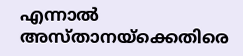എന്നാല്‍ അസ്താനയ്‌ക്കെതിരെ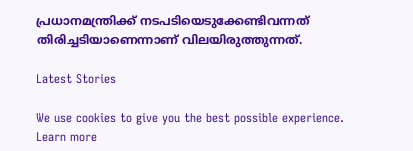പ്രധാനമന്ത്രിക്ക് നടപടിയെടുക്കേണ്ടിവന്നത് തിരിച്ചടിയാണെന്നാണ് വിലയിരുത്തുന്നത്.

Latest Stories

We use cookies to give you the best possible experience. Learn more